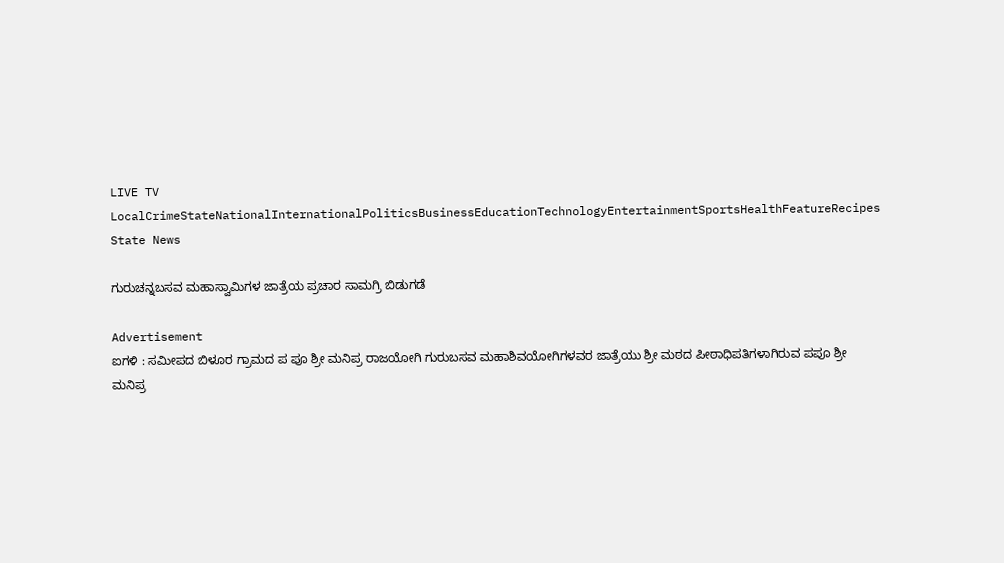LIVE TV LocalCrimeStateNationalInternationalPoliticsBusinessEducationTechnologyEntertainmentSportsHealthFeatureRecipes
State News

ಗುರುಚನ್ನಬಸವ ಮಹಾಸ್ವಾಮಿಗಳ ಜಾತ್ರೆಯ ಪ್ರಚಾರ ಸಾಮಗ್ರಿ ಬಿಡುಗಡೆ

Advertisement
ಐಗಳಿ : ಸಮೀಪದ ಬಿಳೂರ ಗ್ರಾಮದ ಪ ಪೂ ಶ್ರೀ ಮನಿಪ್ರ ರಾಜಯೋಗಿ ಗುರುಬಸವ ಮಹಾಶಿವಯೋಗಿಗಳವರ ಜಾತ್ರೆಯು ಶ್ರೀ ಮಠದ ಪೀಠಾಧಿಪತಿಗಳಾಗಿರುವ ಪಪೂ ಶ್ರೀ ಮನಿಪ್ರ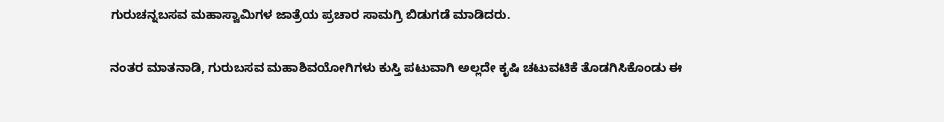ಗುರುಚನ್ನಬಸವ ಮಹಾಸ್ವಾಮಿಗಳ ಜಾತ್ರೆಯ ಪ್ರಚಾರ ಸಾಮಗ್ರಿ ಬಿಡುಗಡೆ ಮಾಡಿದರು.

ನಂತರ ಮಾತನಾಡಿ, ಗುರುಬಸವ ಮಹಾಶಿವಯೋಗಿಗಳು ಕುಸ್ತಿ ಪಟುವಾಗಿ ಅಲ್ಲದೇ ಕೃಷಿ ಚಟುವಟಿಕೆ ತೊಡಗಿಸಿಕೊಂಡು ಈ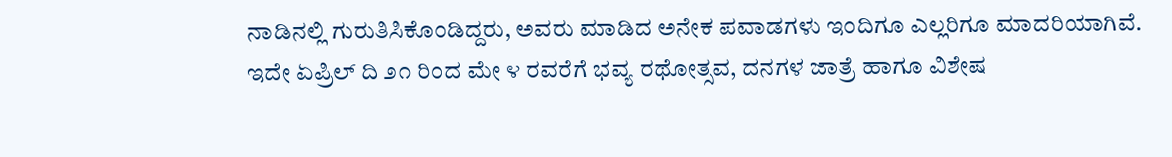ನಾಡಿನಲ್ಲಿ ಗುರುತಿಸಿಕೊಂಡಿದ್ದರು, ಅವರು ಮಾಡಿದ ಅನೇಕ ಪವಾಡಗಳು ಇಂದಿಗೂ ಎಲ್ಲರಿಗೂ ಮಾದರಿಯಾಗಿವೆ. ಇದೇ ಏಪ್ರಿಲ್ ದಿ ೨೧ ರಿಂದ ಮೇ ೪ ರವರೆಗೆ ಭವ್ಯ ರಥೋತ್ಸವ, ದನಗಳ ಜಾತ್ರೆ ಹಾಗೂ ವಿಶೇಷ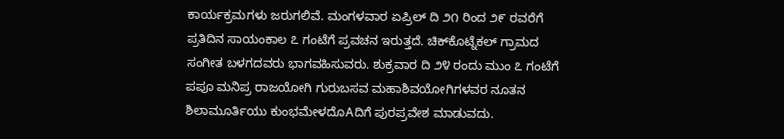ಕಾರ್ಯಕ್ರಮಗಳು ಜರುಗಲಿವೆ. ಮಂಗಳವಾರ ಏಪ್ರಿಲ್ ದಿ ೨೧ ರಿಂದ ೨೯ ರವರೆಗೆ ಪ್ರತಿದಿನ ಸಾಯಂಕಾಲ ೭ ಗಂಟೆಗೆ ಪ್ರವಚನ ಇರುತ್ತದೆ. ಚಿಕ್‌ಕೊಟ್ನೆಕಲ್ ಗ್ರಾಮದ ಸಂಗೀತ ಬಳಗದವರು ಭಾಗವಹಿಸುವರು. ಶುಕ್ರವಾರ ದಿ ೨೪ ರಂದು ಮುಂ ೭ ಗಂಟೆಗೆ ಪಪೂ ಮನಿಪ್ರ ರಾಜಯೋಗಿ ಗುರುಬಸವ ಮಹಾಶಿವಯೋಗಿಗಳವರ ನೂತನ ಶಿಲಾಮೂರ್ತಿಯು ಕುಂಭಮೇಳದೊAದಿಗೆ ಪುರಪ್ರವೇಶ ಮಾಡುವದು.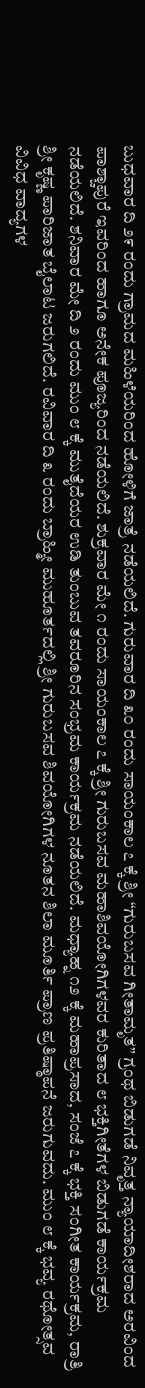ಬುಧವಾರ ದಿ ೨೯ ರಂದು ಗ್ರಾಮದ ಮಹಿಳೆಯರಿಂದ ಹೋಳಿಗೆ ಜಾತ್ರೆ ನಡೆಯಲಿದೆ. ಗುರುವಾರ ದಿ ೩೦ ರಂದು ಸಾಯಂಕಾಲ ೭ ಕ್ಕೆ ಶ್ರೀ “ಗುರುಬಸವ ಗೀತಾಮೃತ” ಗ್ರಂಥ ಬಿಡುಗಡೆ ನಿವೃತ್ತ ನ್ಯಾಯಾದೀಶರಾದ ಅರವಿಂದ ಪಾಶ್ಚಾಪುರೆ ಇವರಿಂದ ಹಾಗೂ ಅನೇಕ ಪೂಜ್ಯರಿಂದ ನಡೆಯಲಿದೆ. ಶುಕ್ರವಾರ ಮೇ ೧ ರಂದು ಸಾಯಂಕಾಲ ೭ ಕ್ಕೆ ಶ್ರೀ ಗುರುಬಸವ ಮಹಾಶಿವಯೋಗಿಗಳವರ ಕುರಿತಾದ ೮ ಭಕ್ತಿಗೀತೆಗಳ ಬಿಡುಗಡೆ ಕಾರ್ಯಕ್ರಮ ನಡೆಯಲಿದೆ. ಶನಿವಾರ ಮೇ ದಿ ೨ ರಂದು ಮುಂ ೮ ಕ್ಕೆ ಮುತೈದೆಯರ ಉಡಿ ತುಂಬುವ ತವರೂರಿನ ಸಂಭ್ರಮ ಕಾರ್ಯಕ್ರಮ ನಡೆಯಲಿದೆ. ಮಧ್ಯಾಹ್ನ ೧೨ ಕ್ಕೆ ಮಹಾಪ್ರಸಾದ, ಸಂಜೆ ೭ ಕ್ಕೆ ಭಕ್ತಿ ಸಂಗೀತ ಕಾರ್ಯಕ್ರಮ, ರಾತ್ರಿ ಶ್ರೀ ಕೃಷ್ಣ ಪಾರಿಜಾತ ಬೈಲಾಟ ಜರುಗಲಿದೆ. ರವಿವಾರ ದಿ ೩ ರಂದು ಬ್ರಾಹ್ಮೀ ಮುಹೂರ್ತದಲ್ಲಿ ಶ್ರೀ ಗುರುಬಸವ ಶಿವಯೋಗಿಗಳ ನೂತನ ಶಿಲಾ ಮೂರ್ತಿ ಪ್ರಾಣ ಪ್ರತಿಷ್ಠಾಪನೆ ಜರುಗುವದು. ಮುಂ ೮ ಕ್ಕೆ ಭವ್ಯ ರಥೋತ್ಸವ ವಿವಿಧ ವಾದ್ಯಗಳ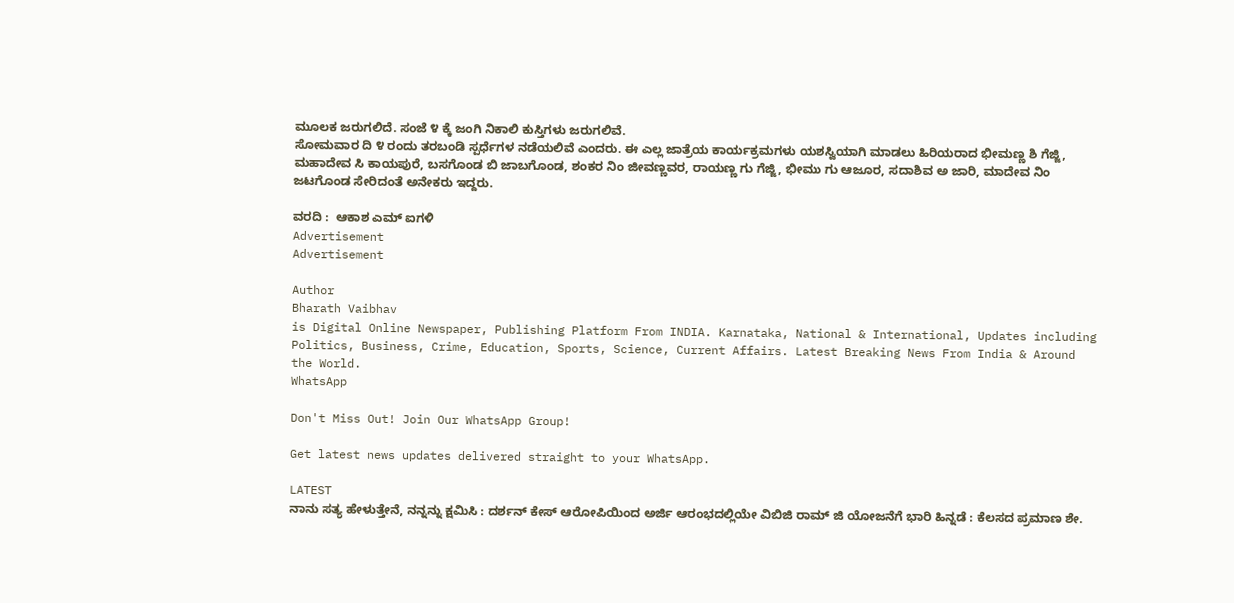ಮೂಲಕ ಜರುಗಲಿದೆ. ಸಂಜೆ ೪ ಕ್ಕೆ ಜಂಗಿ ನಿಕಾಲಿ ಕುಸ್ತಿಗಳು ಜರುಗಲಿವೆ.
ಸೋಮವಾರ ದಿ ೪ ರಂದು ತರಬಂಡಿ ಸ್ಪರ್ಧೆಗಳ ನಡೆಯಲಿವೆ ಎಂದರು. ಈ ಎಲ್ಲ ಜಾತ್ರೆಯ ಕಾರ್ಯಕ್ರಮಗಳು ಯಶಸ್ವಿಯಾಗಿ ಮಾಡಲು ಹಿರಿಯರಾದ ಭೀಮಣ್ಣ ಶಿ ಗೆಜ್ಜಿ, ಮಹಾದೇವ ಸಿ ಕಾಯಪುರೆ, ಬಸಗೊಂಡ ಬಿ ಜಾಬಗೊಂಡ, ಶಂಕರ ನಿಂ ಜೀವಣ್ಣವರ, ರಾಯಣ್ಣ ಗು ಗೆಜ್ಜಿ, ಭೀಮು ಗು ಆಜೂರ, ಸದಾಶಿವ ಅ ಜಾರಿ, ಮಾದೇವ ನಿಂ ಜಟಗೊಂಡ ಸೇರಿದಂತೆ ಅನೇಕರು ಇದ್ದರು.

ವರದಿ :  ಆಕಾಶ ಎಮ್ ಐಗಳಿ
Advertisement
Advertisement

Author
Bharath Vaibhav
is Digital Online Newspaper, Publishing Platform From INDIA. Karnataka, National & International, Updates including Politics, Business, Crime, Education, Sports, Science, Current Affairs. Latest Breaking News From India & Around the World.
WhatsApp

Don't Miss Out! Join Our WhatsApp Group!

Get latest news updates delivered straight to your WhatsApp.

LATEST
ನಾನು ಸತ್ಯ ಹೇಳುತ್ತೇನೆ, ನನ್ನನ್ನು ಕ್ಷಮಿಸಿ : ದರ್ಶನ್ ಕೇಸ್ ಆರೋಪಿಯಿಂದ ಅರ್ಜಿ ಆರಂಭದಲ್ಲಿಯೇ ವಿಬಿಜಿ ರಾಮ್ ಜಿ ಯೋಜನೆಗೆ ಭಾರಿ ಹಿನ್ನಡೆ : ಕೆಲಸದ ಪ್ರಮಾಣ ಶೇ.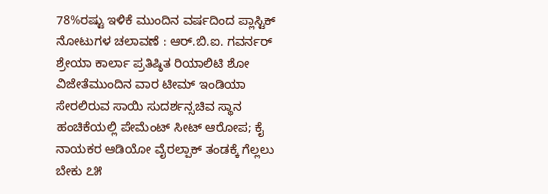78%ರಷ್ಟು ಇಳಿಕೆ ಮುಂದಿನ ವರ್ಷದಿಂದ ಪ್ಲಾಸ್ಟಿಕ್ ನೋಟುಗಳ ಚಲಾವಣೆ : ಆರ್‌.ಬಿ.ಐ. ಗವರ್ನರ್ ಶ್ರೇಯಾ ಕಾರ್ಲಾ ಪ್ರತಿಷ್ಠಿತ ರಿಯಾಲಿಟಿ ಶೋ ವಿಜೇತೆಮುಂದಿನ ವಾರ ಟೀಮ್ ಇಂಡಿಯಾ ಸೇರಲಿರುವ ಸಾಯಿ ಸುದರ್ಶನ್ಸಚಿವ ಸ್ಥಾನ ಹಂಚಿಕೆಯಲ್ಲಿ ಪೇಮೆಂಟ್ ಸೀಟ್ ಆರೋಪ; ಕೈ ನಾಯಕರ ಆಡಿಯೋ ವೈರಲ್ಪಾಕ್ ತಂಡಕ್ಕೆ ಗೆಲ್ಲಲು ಬೇಕು ೭೫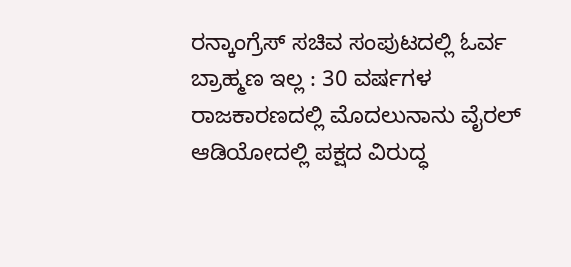ರನ್ಕಾಂಗ್ರೆಸ್ ಸಚಿವ ಸಂಪುಟದಲ್ಲಿ ಓರ್ವ ಬ್ರಾಹ್ಮಣ ಇಲ್ಲ : 30 ವರ್ಷಗಳ ರಾಜಕಾರಣದಲ್ಲಿ ಮೊದಲುನಾನು ವೈರಲ್ ಆಡಿಯೋದಲ್ಲಿ ಪಕ್ಷದ ವಿರುದ್ಧ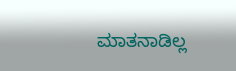ಮಾತನಾಡಿಲ್ಲ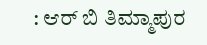: ಆರ್ ಬಿ ತಿಮ್ಮಾಪುರ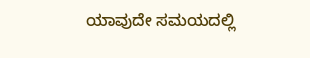ಯಾವುದೇ ಸಮಯದಲ್ಲಿ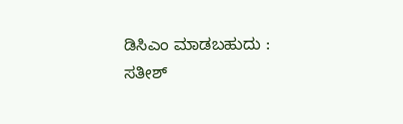ಡಿಸಿಎಂ ಮಾಡಬಹುದು : ಸತೀಶ್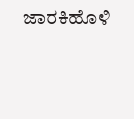ಜಾರಕಿಹೊಳಿ